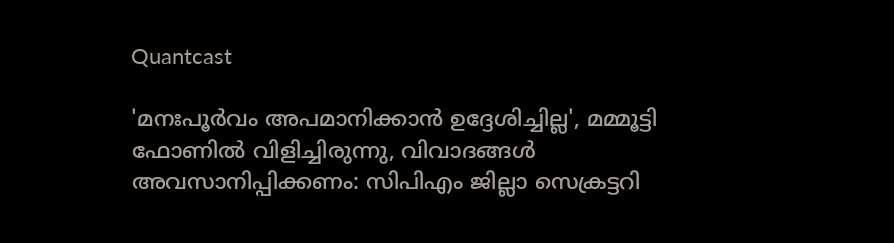Quantcast

'മനഃപൂര്‍വം അപമാനിക്കാന്‍ ഉദ്ദേശിച്ചില്ല', മമ്മൂട്ടി ഫോണിൽ വിളിച്ചിരുന്നു, വിവാദങ്ങൾ അവസാനിപ്പിക്കണം: സിപിഎം ജില്ലാ സെക്രട്ടറി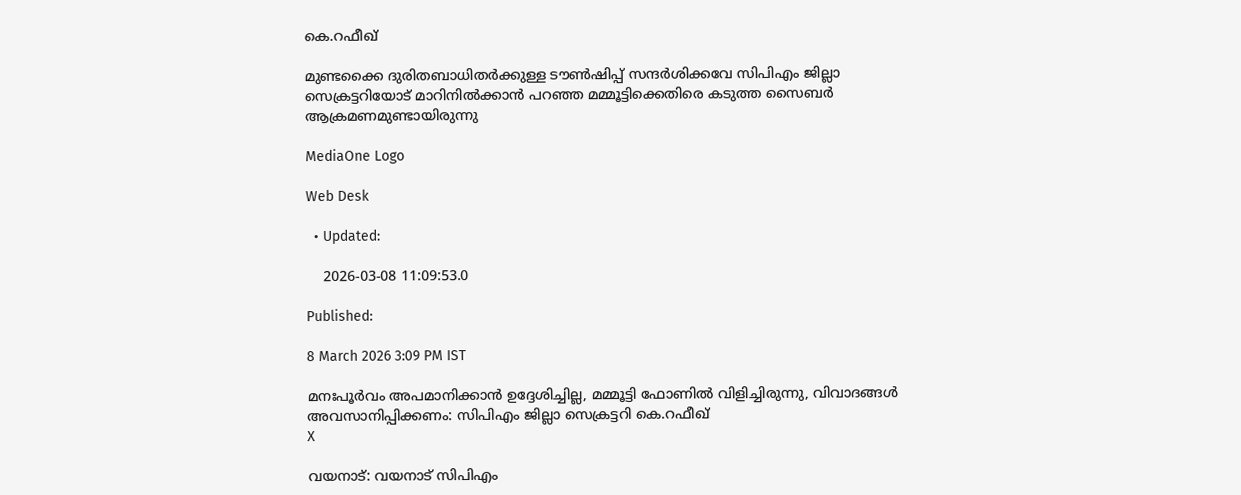കെ.റഫീഖ്

മുണ്ടക്കൈ ദുരിതബാധിതര്‍ക്കുള്ള ടൗണ്‍ഷിപ്പ് സന്ദര്‍ശിക്കവേ സിപിഎം ജില്ലാ സെക്രട്ടറിയോട് മാറിനില്‍ക്കാന്‍ പറഞ്ഞ മമ്മൂട്ടിക്കെതിരെ കടുത്ത സൈബര്‍ ആക്രമണമുണ്ടായിരുന്നു

MediaOne Logo

Web Desk

  • Updated:

    2026-03-08 11:09:53.0

Published:

8 March 2026 3:09 PM IST

മനഃപൂര്‍വം അപമാനിക്കാന്‍ ഉദ്ദേശിച്ചില്ല, മമ്മൂട്ടി ഫോണിൽ വിളിച്ചിരുന്നു, വിവാദങ്ങൾ അവസാനിപ്പിക്കണം: സിപിഎം ജില്ലാ സെക്രട്ടറി കെ.റഫീഖ്
X

വയനാട്: വയനാട് സിപിഎം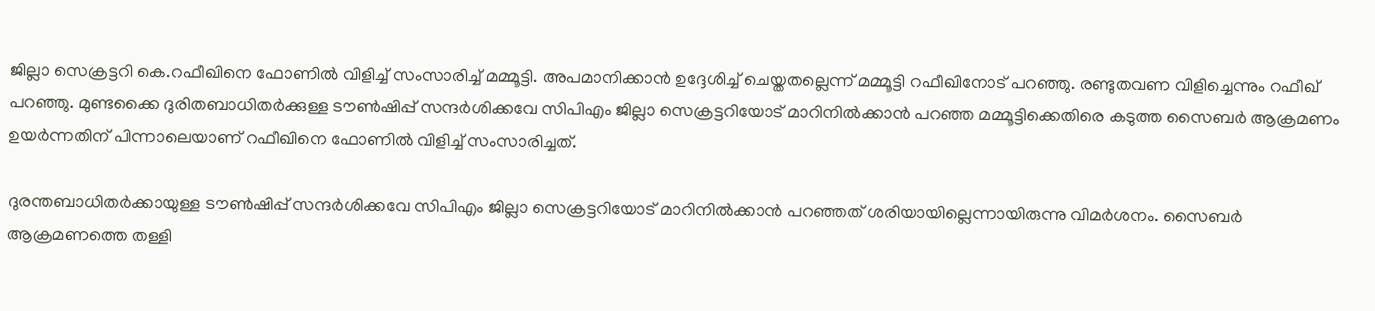ജില്ലാ സെക്രട്ടറി കെ.റഫീഖിനെ ഫോണില്‍ വിളിച്ച് സംസാരിച്ച് മമ്മൂട്ടി. അപമാനിക്കാന്‍ ഉദ്ദേശിച്ച് ചെയ്തതല്ലെന്ന് മമ്മൂട്ടി റഫീഖിനോട് പറഞ്ഞു. രണ്ടുതവണ വിളിച്ചെന്നും റഫീഖ് പറഞ്ഞു. മുണ്ടക്കൈ ദുരിതബാധിതര്‍ക്കുള്ള ടൗണ്‍ഷിപ്പ് സന്ദര്‍ശിക്കവേ സിപിഎം ജില്ലാ സെക്രട്ടറിയോട് മാറിനില്‍ക്കാന്‍ പറഞ്ഞ മമ്മൂട്ടിക്കെതിരെ കടുത്ത സൈബര്‍ ആക്രമണം ഉയര്‍ന്നതിന് പിന്നാലെയാണ് റഫീഖിനെ ഫോണിൽ വിളിച്ച് സംസാരിച്ചത്.

ദുരന്തബാധിതര്‍ക്കായുള്ള ടൗണ്‍ഷിപ്പ് സന്ദര്‍ശിക്കവേ സിപിഎം ജില്ലാ സെക്രട്ടറിയോട് മാറിനില്‍ക്കാന്‍ പറഞ്ഞത് ശരിയായില്ലെന്നായിരുന്നു വിമര്‍ശനം. സൈബര്‍ ആക്രമണത്തെ തള്ളി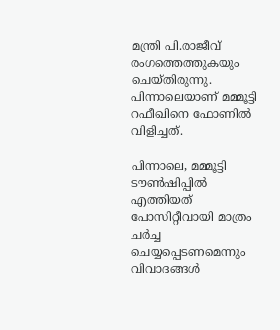മന്ത്രി പി.രാജീവ് രംഗത്തെത്തുകയും ചെയ്തിരുന്നു. പിന്നാലെയാണ് മമ്മൂട്ടി റഫീഖിനെ ഫോണില്‍ വിളിച്ചത്.

പിന്നാലെ, മമ്മൂട്ടി ടൗണ്‍ഷിപ്പില്‍ എത്തിയത് പോസിറ്റീവായി മാത്രം ചര്‍ച്ച ചെയ്യപ്പെടണമെന്നും വിവാദങ്ങള്‍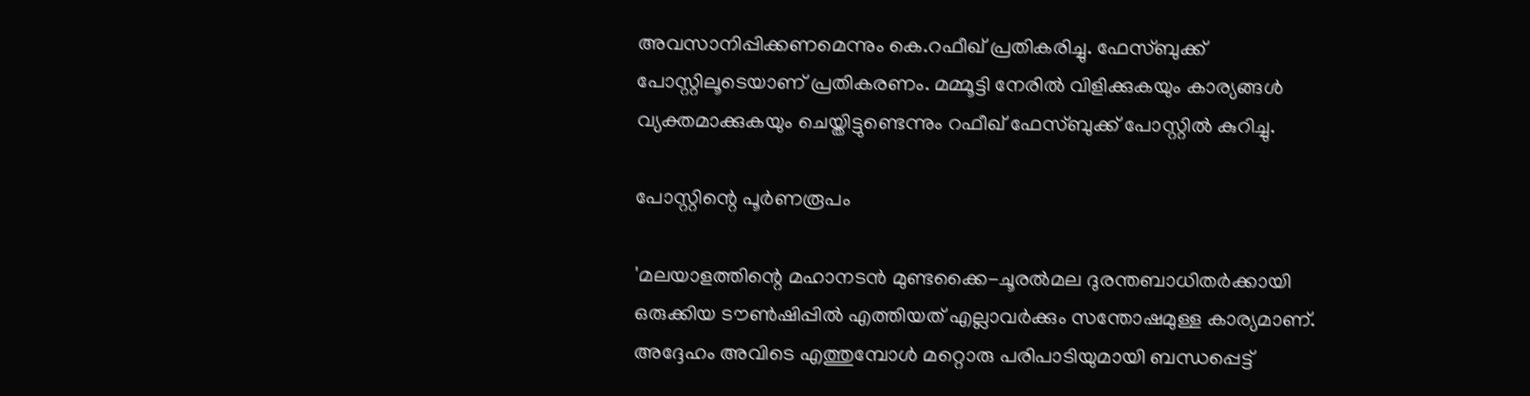അവസാനിപ്പിക്കണമെന്നും കെ.റഫീഖ് പ്രതികരിച്ചു. ഫേസ്ബുക്ക് പോസ്റ്റിലൂടെയാണ് പ്രതികരണം. മമ്മൂട്ടി നേരില്‍ വിളിക്കുകയും കാര്യങ്ങള്‍ വ്യക്തമാക്കുകയും ചെയ്തിട്ടുണ്ടെന്നും റഫീഖ് ഫേസ്ബുക്ക് പോസ്റ്റില്‍ കുറിച്ചു.

പോസ്റ്റിന്റെ പൂര്‍ണരൂപം

'മലയാളത്തിന്റെ മഹാനടന്‍ മുണ്ടക്കൈ-ചൂരല്‍മല ദുരന്തബാധിതര്‍ക്കായി ഒരുക്കിയ ടൗണ്‍ഷിപ്പില്‍ എത്തിയത് എല്ലാവര്‍ക്കും സന്തോഷമുള്ള കാര്യമാണ്. അദ്ദേഹം അവിടെ എത്തുമ്പോള്‍ മറ്റൊരു പരിപാടിയുമായി ബന്ധപ്പെട്ട്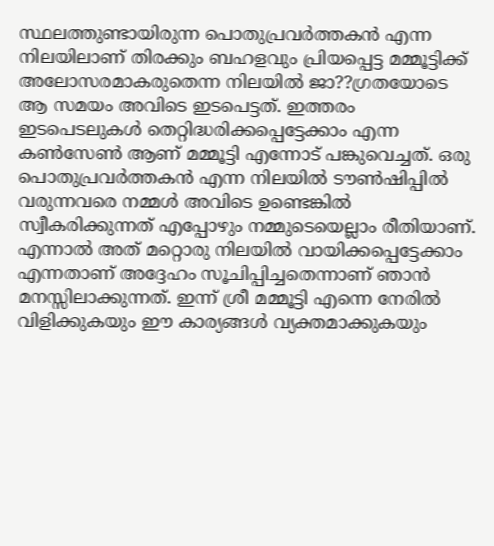സ്ഥലത്തുണ്ടായിരുന്ന പൊതുപ്രവര്‍ത്തകന്‍ എന്ന നിലയിലാണ് തിരക്കും ബഹളവും പ്രിയപ്പെട്ട മമ്മൂട്ടിക്ക് അലോസരമാകരുതെന്ന നിലയില്‍ ജാ??ഗ്രതയോടെ ആ സമയം അവിടെ ഇടപെട്ടത്. ഇത്തരം ഇടപെടലുകള്‍ തെറ്റിദ്ധരിക്കപ്പെട്ടേക്കാം എന്ന കണ്‍സേണ്‍ ആണ് മമ്മൂട്ടി എന്നോട് പങ്കുവെച്ചത്. ഒരു പൊതുപ്രവര്‍ത്തകന്‍ എന്ന നിലയില്‍ ടൗണ്‍ഷിപ്പില്‍ വരുന്നവരെ നമ്മള്‍ അവിടെ ഉണ്ടെങ്കില്‍ സ്വീകരിക്കുന്നത് എപ്പോഴും നമ്മുടെയെല്ലാം രീതിയാണ്. എന്നാല്‍ അത് മറ്റൊരു നിലയില്‍ വായിക്കപ്പെട്ടേക്കാം എന്നതാണ് അദ്ദേഹം സൂചിപ്പിച്ചതെന്നാണ് ഞാന്‍ മനസ്സിലാക്കുന്നത്. ഇന്ന് ശ്രീ മമ്മൂട്ടി എന്നെ നേരില്‍ വിളിക്കുകയും ഈ കാര്യങ്ങള്‍ വ്യക്തമാക്കുകയും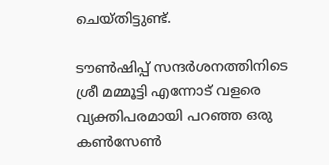ചെയ്തിട്ടുണ്ട്.

ടൗണ്‍ഷിപ്പ് സന്ദര്‍ശനത്തിനിടെ ശ്രീ മമ്മൂട്ടി എന്നോട് വളരെ വ്യക്തിപരമായി പറഞ്ഞ ഒരു കണ്‍സേണ്‍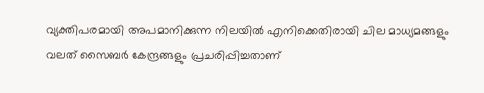വ്യക്തിപരമായി അപമാനിക്കുന്ന നിലയില്‍ എനിക്കെതിരായി ചില മാധ്യമങ്ങളും വലത് സൈബര്‍ കേന്ദ്രങ്ങളും പ്രചരിപ്പിച്ചതാണ്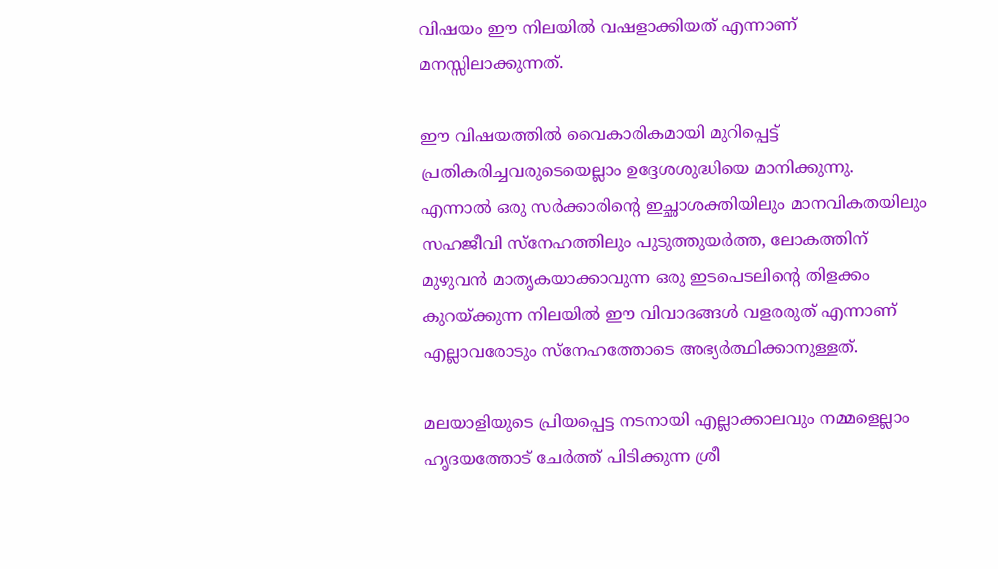വിഷയം ഈ നിലയില്‍ വഷളാക്കിയത് എന്നാണ് മനസ്സിലാക്കുന്നത്.

ഈ വിഷയത്തില്‍ വൈകാരികമായി മുറിപ്പെട്ട് പ്രതികരിച്ചവരുടെയെല്ലാം ഉദ്ദേശശുദ്ധിയെ മാനിക്കുന്നു. എന്നാല്‍ ഒരു സര്‍ക്കാരിന്റെ ഇച്ഛാശക്തിയിലും മാനവികതയിലും സഹജീവി സ്‌നേഹത്തിലും പുടുത്തുയര്‍ത്ത, ലോകത്തിന് മുഴുവന്‍ മാതൃകയാക്കാവുന്ന ഒരു ഇടപെടലിന്റെ തിളക്കം കുറയ്ക്കുന്ന നിലയില്‍ ഈ വിവാദങ്ങള്‍ വളരരുത് എന്നാണ് എല്ലാവരോടും സ്‌നേഹത്തോടെ അഭ്യര്‍ത്ഥിക്കാനുള്ളത്.

മലയാളിയുടെ പ്രിയപ്പെട്ട നടനായി എല്ലാക്കാലവും നമ്മളെല്ലാം ഹൃദയത്തോട് ചേര്‍ത്ത് പിടിക്കുന്ന ശ്രീ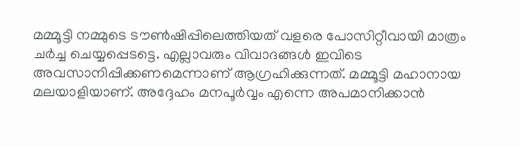മമ്മൂട്ടി നമ്മുടെ ടൗണ്‍ഷിപ്പിലെത്തിയത് വളരെ പോസിറ്റീവായി മാത്രം ചര്‍ച്ച ചെയ്യപ്പെടട്ടെ. എല്ലാവരും വിവാദങ്ങള്‍ ഇവിടെ അവസാനിപ്പിക്കണമെന്നാണ് ആഗ്രഹിക്കുന്നത്. മമ്മൂട്ടി മഹാനായ മലയാളിയാണ്. അദ്ദേഹം മനപൂര്‍വ്വം എന്നെ അപമാനിക്കാന്‍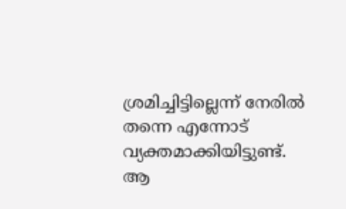ശ്രമിച്ചിട്ടില്ലെന്ന് നേരില്‍ തന്നെ എന്നോട് വ്യക്തമാക്കിയിട്ടുണ്ട്. ആ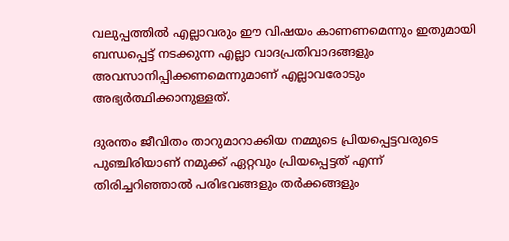വലുപ്പത്തില്‍ എല്ലാവരും ഈ വിഷയം കാണണമെന്നും ഇതുമായി ബന്ധപ്പെട്ട് നടക്കുന്ന എല്ലാ വാദപ്രതിവാദങ്ങളും അവസാനിപ്പിക്കണമെന്നുമാണ് എല്ലാവരോടും അഭ്യര്‍ത്ഥിക്കാനുള്ളത്.

ദുരന്തം ജീവിതം താറുമാറാക്കിയ നമ്മുടെ പ്രിയപ്പെട്ടവരുടെ പുഞ്ചിരിയാണ് നമുക്ക് ഏറ്റവും പ്രിയപ്പെട്ടത് എന്ന് തിരിച്ചറിഞ്ഞാല്‍ പരിഭവങ്ങളും തര്‍ക്കങ്ങളും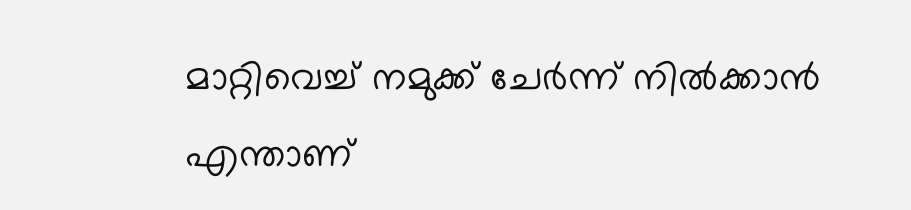മാറ്റിവെച്ച് നമുക്ക് ചേര്‍ന്ന് നില്‍ക്കാന്‍ എന്താണ്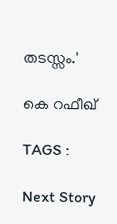തടസ്സം.'

കെ റഫീഖ്

TAGS :

Next Story